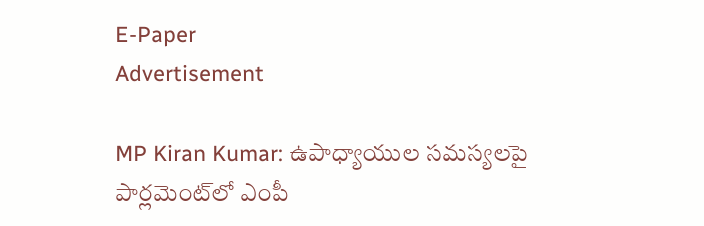E-Paper
Advertisement

MP Kiran Kumar: ఉపాధ్యాయుల సమస్యలపై పార్లమెంట్‌లో ఎంపీ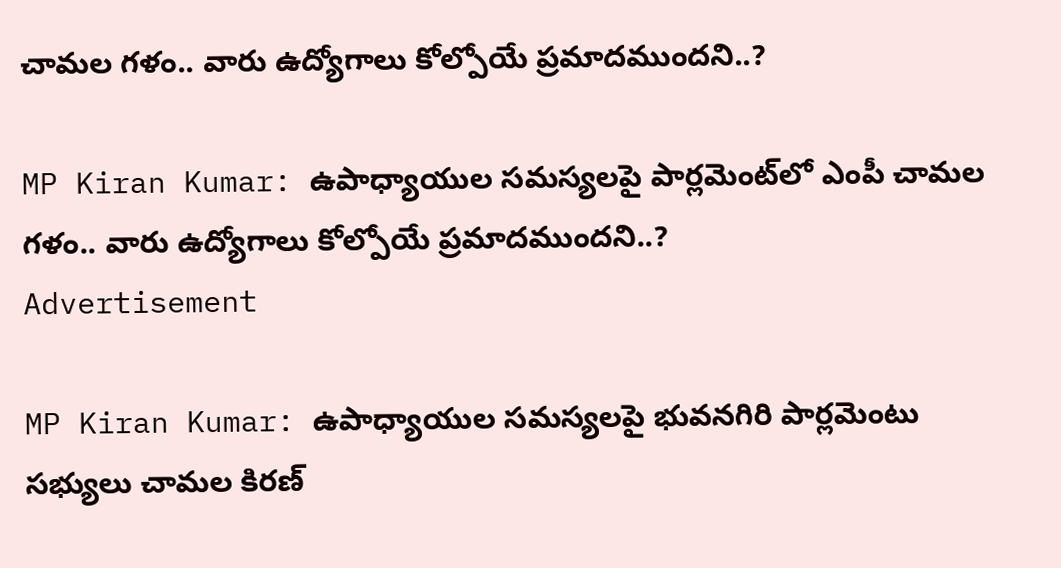చామల గళం.. వారు ఉద్యోగాలు కోల్పోయే ప్రమాదముందని..?

MP Kiran Kumar: ఉపాధ్యాయుల సమస్యలపై పార్లమెంట్‌లో ఎంపీ చామల గళం.. వారు ఉద్యోగాలు కోల్పోయే ప్రమాదముందని..?
Advertisement

MP Kiran Kumar: ఉపాధ్యాయుల సమస్యలపై భువనగిరి పార్లమెంటు సభ్యులు చామల కిరణ్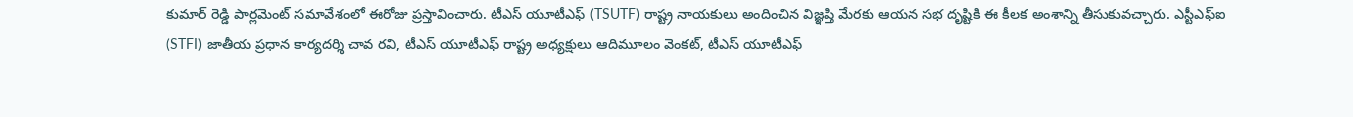కుమార్ రెడ్డి పార్లమెంట్ సమావేశంలో ఈరోజు ప్రస్తావించారు. టీఎస్ యూటీఎఫ్ (TSUTF) రాష్ట్ర నాయకులు అందించిన విజ్ఞప్తి మేరకు ఆయన సభ దృష్టికి ఈ కీలక అంశాన్ని తీసుకువచ్చారు. ఎస్టీఎఫ్ఐ (STFI) జాతీయ ప్రధాన కార్యదర్శి చావ రవి, టీఎస్ యూటీఎఫ్ రాష్ట్ర అధ్యక్షులు ఆదిమూలం వెంకట్, టీఎస్ యూటీఎఫ్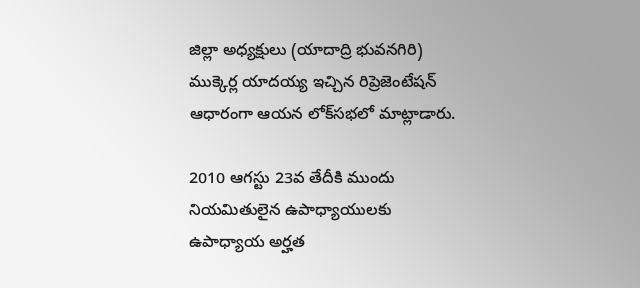జిల్లా అధ్యక్షులు (యాదాద్రి భువనగిరి) ముక్కెర్ల యాదయ్య ఇచ్చిన రిప్రెజెంటేషన్ ఆధారంగా ఆయన లోక్‌సభలో మాట్లాడారు.

2010 ఆగస్టు 23వ తేదీకి ముందు నియమితులైన ఉపాధ్యాయులకు ఉపాధ్యాయ అర్హత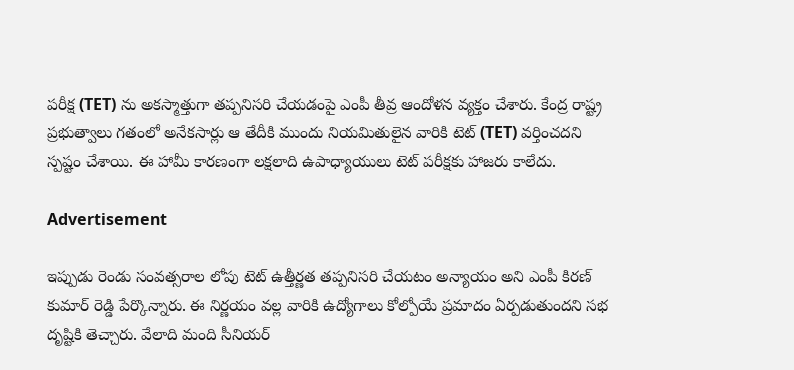పరీక్ష (TET) ను అకస్మాత్తుగా తప్పనిసరి చేయడంపై ఎంపీ తీవ్ర ఆందోళన వ్యక్తం చేశారు. కేంద్ర రాష్ట్ర ప్రభుత్వాలు గతంలో అనేకసార్లు ఆ తేదీకి ముందు నియమితులైన వారికి టెట్ (TET) వర్తించదని స్పష్టం చేశాయి. ఈ హామీ కారణంగా లక్షలాది ఉపాధ్యాయులు టెట్ పరీక్షకు హాజరు కాలేదు.

Advertisement

ఇప్పుడు రెండు సంవత్సరాల లోపు టెట్ ఉత్తీర్ణత తప్పనిసరి చేయటం అన్యాయం అని ఎంపీ కిరణ్ కుమార్ రెడ్డి పేర్కొన్నారు. ఈ నిర్ణయం వల్ల వారికి ఉద్యోగాలు కోల్పోయే ప్రమాదం ఏర్పడుతుందని సభ దృష్టికి తెచ్చారు. వేలాది మంది సీనియర్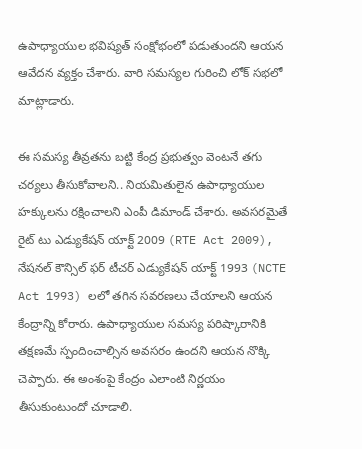ఉపాధ్యాయుల భవిష్యత్ సంక్షోభంలో పడుతుందని ఆయన ఆవేదన వ్యక్తం చేశారు. వారి సమస్యల గురించి లోక్ సభలో మాట్లాడారు.

ఈ సమస్య తీవ్రతను బట్టి కేంద్ర ప్రభుత్వం వెంటనే తగు చర్యలు తీసుకోవాలని.. నియమితులైన ఉపాధ్యాయుల హక్కులను రక్షించాలని ఎంపీ డిమాండ్ చేశారు. అవసరమైతే రైట్ టు ఎడ్యుకేషన్ యాక్ట్ 2009 (RTE Act 2009), నేషనల్ కౌన్సిల్ ఫర్ టీచర్ ఎడ్యుకేషన్ యాక్ట్ 1993 (NCTE Act 1993) లలో తగిన సవరణలు చేయాలని ఆయన కేంద్రాన్ని కోరారు. ఉపాధ్యాయుల సమస్య పరిష్కారానికి తక్షణమే స్పందించాల్సిన అవసరం ఉందని ఆయన నొక్కి చెప్పారు. ఈ అంశంపై కేంద్రం ఎలాంటి నిర్ణయం తీసుకుంటుందో చూడాలి.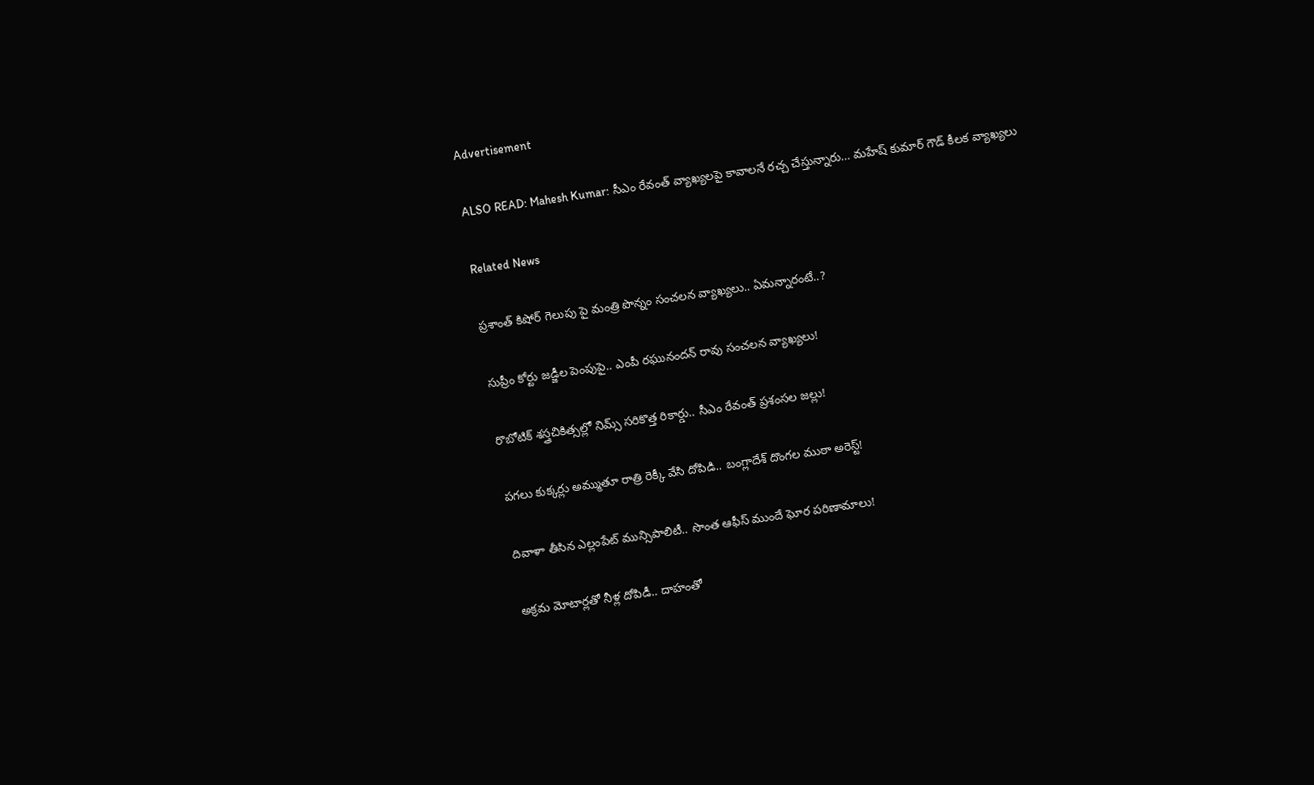Advertisement

ALSO READ: Mahesh Kumar: సీఎం రేవంత్ వ్యాఖ్యలపై కావాలనే రచ్చ చేస్తున్నారు… మహేష్ కుమార్ గౌడ్ కీలక వ్యాఖ్యలు

Related News

ప్రశాంత్ కిషోర్ గెలుపు పై మంత్రి పొన్నం సంచలన వ్యాఖ్యలు.. ఏమన్నారంటే..?

సుప్రీం కోర్టు జడ్జీల పెంపుపై.. ఎంపీ రఘునందన్ రావు సంచలన వ్యాఖ్యలు!

రొబోటిక్ శస్త్రచికిత్సల్లో నిమ్స్ సరికొత్త రికార్డు.. సీఎం రేవంత్ ప్రశంసల జల్లు!

పగలు కుక్కర్లు అమ్ముతూ రాత్రి రెక్కీ వేసి దోపిడి.. బంగ్లాదేశ్ దొంగల ముఠా అరెస్ట్!

దివాళా తీసిన ఎల్లంపేట్ మున్సిపాలిటీ.. సొంత ఆఫీస్ ముందే ఘోర పరిణామాలు!

అక్రమ మోటార్లతో నీళ్ల దోపిడీ.. దాహంతో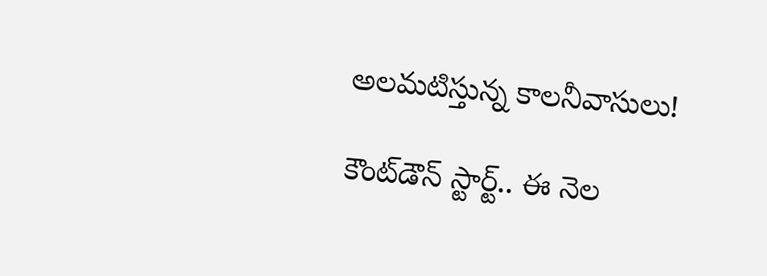అలమటిస్తున్న కాలనీవాసులు!

కౌంట్‌డౌన్ స్టార్ట్.. ఈ నెల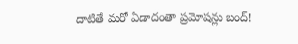దాటితే మరో ఏడాదంతా ప్రమోషన్లు బంద్!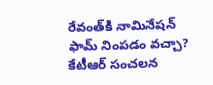రేవంత్‌కి నామినేషన్ ఫామ్ నింపడం వచ్చా? కేటీఆర్ సంచలన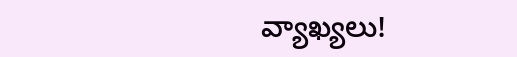వ్యాఖ్యలు!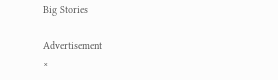Big Stories

Advertisement
×